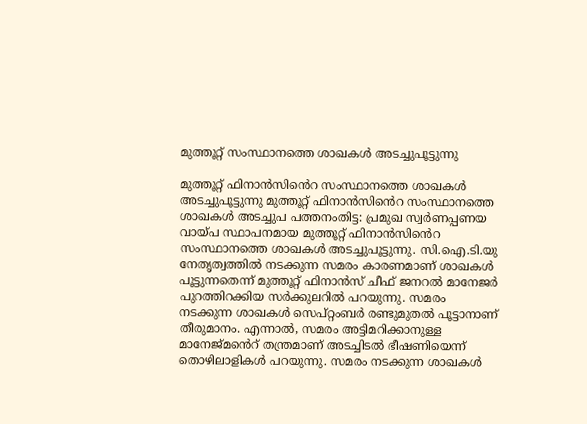മുത്തൂറ്റ് സംസ്ഥാനത്തെ ശാഖകൾ അടച്ചുപൂട്ടുന്നു

മുത്തൂറ്റ് ഫിനാൻസിൻെറ സംസ്ഥാനത്തെ ശാഖകൾ അടച്ചുപൂട്ടുന്നു മുത്തൂറ്റ് ഫിനാൻസിൻെറ സംസ്ഥാനത്തെ ശാഖകൾ അടച്ചുപ പത്തനംതിട്ട: പ്രമുഖ സ്വർണപ്പണയ വായ്പ സ്ഥാപനമായ മുത്തൂറ്റ് ഫിനാൻസിൻെറ സംസ്ഥാനത്തെ ശാഖകൾ അടച്ചുപൂട്ടുന്നു. സി.ഐ.ടി.യു നേതൃത്വത്തിൽ നടക്കുന്ന സമരം കാരണമാണ് ശാഖകൾ പൂട്ടുന്നതെന്ന് മുത്തൂറ്റ് ഫിനാൻസ് ചീഫ് ജനറൽ മാനേജർ പുറത്തിറക്കിയ സർക്കുലറിൽ പറയുന്നു. സമരം നടക്കുന്ന ശാഖകൾ സെപ്റ്റംബർ രണ്ടുമുതൽ പൂട്ടാനാണ് തീരുമാനം. എന്നാൽ, സമരം അട്ടിമറിക്കാനുള്ള മാനേജ്മൻെറ് തന്ത്രമാണ് അടച്ചിടൽ ഭീഷണിയെന്ന് തൊഴിലാളികൾ പറയുന്നു. സമരം നടക്കുന്ന ശാഖകൾ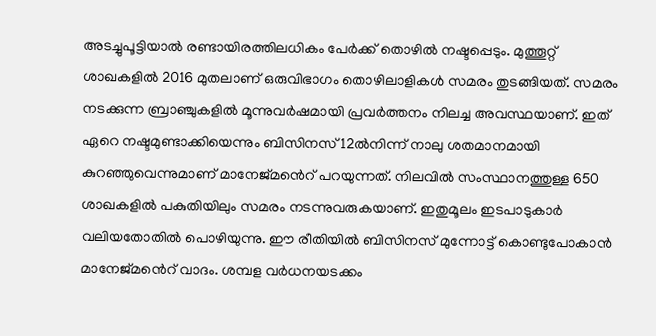അടച്ചുപൂട്ടിയാൽ രണ്ടായിരത്തിലധികം പേർക്ക് തൊഴിൽ നഷ്ടപ്പെടും. മുത്തൂറ്റ് ശാഖകളിൽ 2016 മുതലാണ് ഒരുവിഭാഗം തൊഴിലാളികൾ സമരം തുടങ്ങിയത്. സമരം നടക്കുന്ന ബ്രാഞ്ചുകളിൽ മൂന്നുവർഷമായി പ്രവർത്തനം നിലച്ച അവസ്ഥയാണ്. ഇത് ഏറെ നഷ്ടമുണ്ടാക്കിയെന്നും ബിസിനസ് 12ൽനിന്ന് നാലു ശതമാനമായി കുറഞ്ഞുവെന്നുമാണ് മാനേജ്മൻെറ് പറയുന്നത്. നിലവിൽ സംസ്ഥാനത്തുള്ള 650 ശാഖകളിൽ പകുതിയിലും സമരം നടന്നുവരുകയാണ്. ഇതുമൂലം ഇടപാടുകാർ വലിയതോതിൽ പൊഴിയുന്നു. ഈ രീതിയിൽ ബിസിനസ് മുന്നോട്ട് കൊണ്ടുപോകാൻ മാനേജ്മൻെറ് വാദം. ശമ്പള വർധനയടക്കം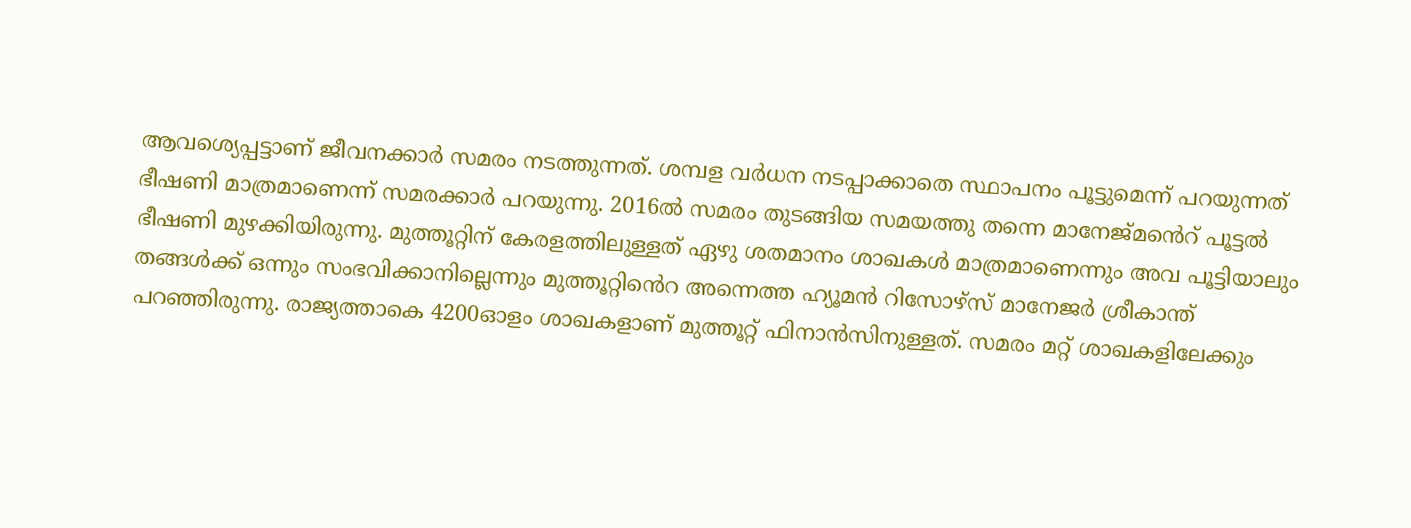ആവശ്യെപ്പട്ടാണ് ജീവനക്കാർ സമരം നടത്തുന്നത്. ശമ്പള വർധന നടപ്പാക്കാതെ സ്ഥാപനം പൂട്ടുമെന്ന് പറയുന്നത് ഭീഷണി മാത്രമാണെന്ന് സമരക്കാർ പറയുന്നു. 2016ൽ സമരം തുടങ്ങിയ സമയത്തു തന്നെ മാനേജ്മൻെറ് പൂട്ടൽ ഭീഷണി മുഴക്കിയിരുന്നു. മുത്തൂറ്റിന് കേരളത്തിലുള്ളത് ഏഴു ശതമാനം ശാഖകൾ മാത്രമാണെന്നും അവ പൂട്ടിയാലും തങ്ങൾക്ക് ഒന്നും സംഭവിക്കാനില്ലെന്നും മുത്തൂറ്റിൻെറ അന്നെത്ത ഹ്യൂമന്‍ റിസോഴ്സ് മാനേജര്‍ ശ്രീകാന്ത് പറഞ്ഞിരുന്നു. രാജ്യത്താകെ 4200ഓളം ശാഖകളാണ് മുത്തൂറ്റ് ഫിനാന്‍സിനുള്ളത്. സമരം മറ്റ് ശാഖകളിലേക്കും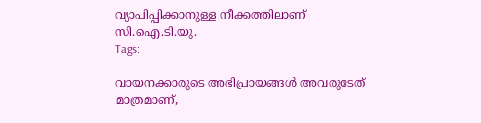വ്യാപിപ്പിക്കാനുള്ള നീക്കത്തിലാണ് സി.ഐ.ടി.യു.
Tags:

വായനക്കാരുടെ അഭിപ്രായങ്ങള്‍ അവരുടേത് മാത്രമാണ്,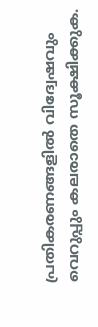പ്രതികരണങ്ങളിൽ വിദ്വേഷവും വെറുപ്പും കലരാതെ സൂക്ഷിക്കുക.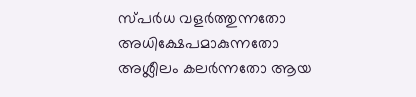സ്പർധ വളർത്തുന്നതോ അധിക്ഷേപമാകുന്നതോ അശ്ലീലം കലർന്നതോ ആയ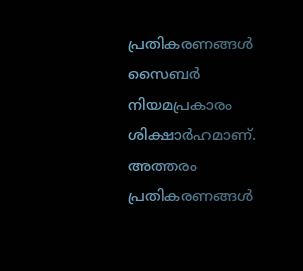പ്രതികരണങ്ങൾ സൈബർ നിയമപ്രകാരം ശിക്ഷാർഹമാണ്. അത്തരം പ്രതികരണങ്ങൾ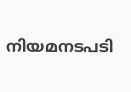നിയമനടപടി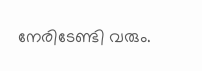നേരിടേണ്ടി വരും.